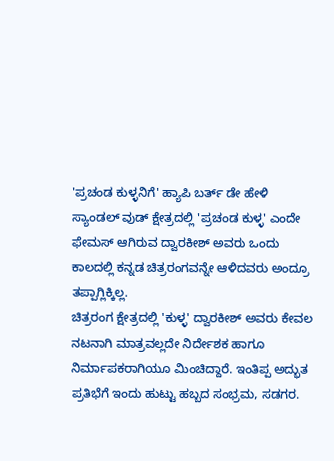'ಪ್ರಚಂಡ ಕುಳ್ಳನಿಗೆ' ಹ್ಯಾಪಿ ಬರ್ತ್ ಡೇ ಹೇಳಿ
ಸ್ಯಾಂಡಲ್ ವುಡ್ ಕ್ಷೇತ್ರದಲ್ಲಿ 'ಪ್ರಚಂಡ ಕುಳ್ಳ' ಎಂದೇ ಫೇಮಸ್ ಆಗಿರುವ ದ್ವಾರಕೀಶ್ ಅವರು ಒಂದು ಕಾಲದಲ್ಲಿ ಕನ್ನಡ ಚಿತ್ರರಂಗವನ್ನೇ ಆಳಿದವರು ಅಂದ್ರೂ ತಪ್ಪಾಗ್ಲಿಕ್ಕಿಲ್ಲ.
ಚಿತ್ರರಂಗ ಕ್ಷೇತ್ರದಲ್ಲಿ 'ಕುಳ್ಳ' ದ್ವಾರಕೀಶ್ ಅವರು ಕೇವಲ ನಟನಾಗಿ ಮಾತ್ರವಲ್ಲದೇ ನಿರ್ದೇಶಕ ಹಾಗೂ ನಿರ್ಮಾಪಕರಾಗಿಯೂ ಮಿಂಚಿದ್ದಾರೆ. ಇಂತಿಪ್ಪ ಅದ್ಭುತ ಪ್ರತಿಭೆಗೆ ಇಂದು ಹುಟ್ಟು ಹಬ್ಬದ ಸಂಭ್ರಮ, ಸಡಗರ.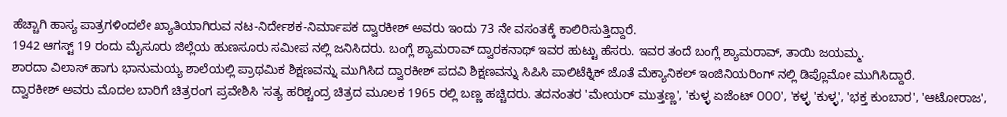ಹೆಚ್ಚಾಗಿ ಹಾಸ್ಯ ಪಾತ್ರಗಳಿಂದಲೇ ಖ್ಯಾತಿಯಾಗಿರುವ ನಟ-ನಿರ್ದೇಶಕ-ನಿರ್ಮಾಪಕ ದ್ವಾರಕೀಶ್ ಅವರು ಇಂದು 73 ನೇ ವಸಂತಕ್ಕೆ ಕಾಲಿರಿಸುತ್ತಿದ್ದಾರೆ.
1942 ಆಗಸ್ಟ್ 19 ರಂದು ಮೈಸೂರು ಜಿಲ್ಲೆಯ ಹುಣಸೂರು ಸಮೀಪ ನಲ್ಲಿ ಜನಿಸಿದರು. ಬಂಗ್ಲೆ ಶ್ಯಾಮರಾವ್ ದ್ವಾರಕನಾಥ್ ಇವರ ಹುಟ್ಟು ಹೆಸರು. ಇವರ ತಂದೆ ಬಂಗ್ಲೆ ಶ್ಯಾಮರಾವ್, ತಾಯಿ ಜಯಮ್ಮ.
ಶಾರದಾ ವಿಲಾಸ್ ಹಾಗು ಭಾನುಮಯ್ಯ ಶಾಲೆಯಲ್ಲಿ ಪ್ರಾಥಮಿಕ ಶಿಕ್ಷಣವನ್ನು ಮುಗಿಸಿದ ದ್ವಾರಕೀಶ್ ಪದವಿ ಶಿಕ್ಷಣವನ್ನು ಸಿಪಿಸಿ ಪಾಲಿಟೆಕ್ನಿಕ್ ಜೊತೆ ಮೆಕ್ಯಾನಿಕಲ್ ಇಂಜಿನಿಯರಿಂಗ್ ನಲ್ಲಿ ಡಿಪ್ಲೊಮೋ ಮುಗಿಸಿದ್ದಾರೆ.
ದ್ವಾರಕೀಶ್ ಅವರು ಮೊದಲ ಬಾರಿಗೆ ಚಿತ್ರರಂಗ ಪ್ರವೇಶಿಸಿ 'ಸತ್ಯ ಹರಿಶ್ಚಂದ್ರ ಚಿತ್ರದ ಮೂಲಕ 1965 ರಲ್ಲಿ ಬಣ್ಣ ಹಚ್ಚಿದರು. ತದನಂತರ 'ಮೇಯರ್ ಮುತ್ತಣ್ಣ', 'ಕುಳ್ಳ ಏಜೆಂಟ್ ೦೦೦', 'ಕಳ್ಳ 'ಕುಳ್ಳ', 'ಭಕ್ತ ಕುಂಬಾರ', 'ಆಟೋರಾಜ',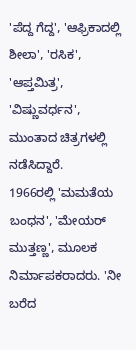'ಪೆದ್ದ ಗೆದ್ದ', 'ಆಫ್ರಿಕಾದಲ್ಲಿ ಶೀಲಾ', 'ರಸಿಕ', 'ಆಪ್ತಮಿತ್ರ', 'ವಿಷ್ಣುವರ್ಧನ', ಮುಂತಾದ ಚಿತ್ರಗಳಲ್ಲಿ ನಡೆಸಿದ್ದಾರೆ.
1966ರಲ್ಲಿ 'ಮಮತೆಯ ಬಂಧನ', 'ಮೇಯರ್ ಮುತ್ತಣ್ಣ', ಮೂಲಕ ನಿರ್ಮಾಪಕರಾದರು. 'ನೀ ಬರೆದ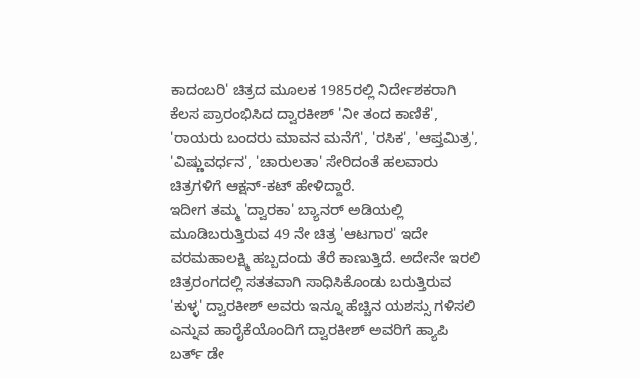ಕಾದಂಬರಿ' ಚಿತ್ರದ ಮೂಲಕ 1985ರಲ್ಲಿ ನಿರ್ದೇಶಕರಾಗಿ ಕೆಲಸ ಪ್ರಾರಂಭಿಸಿದ ದ್ವಾರಕೀಶ್ 'ನೀ ತಂದ ಕಾಣಿಕೆ', 'ರಾಯರು ಬಂದರು ಮಾವನ ಮನೆಗೆ', 'ರಸಿಕ', 'ಆಪ್ತಮಿತ್ರ', 'ವಿಷ್ಣುವರ್ಧನ', 'ಚಾರುಲತಾ' ಸೇರಿದಂತೆ ಹಲವಾರು ಚಿತ್ರಗಳಿಗೆ ಆಕ್ಷನ್-ಕಟ್ ಹೇಳಿದ್ದಾರೆ.
ಇದೀಗ ತಮ್ಮ 'ದ್ವಾರಕಾ' ಬ್ಯಾನರ್ ಅಡಿಯಲ್ಲಿ ಮೂಡಿಬರುತ್ತಿರುವ 49 ನೇ ಚಿತ್ರ 'ಆಟಗಾರ' ಇದೇ ವರಮಹಾಲಕ್ಷ್ಮಿ ಹಬ್ಬದಂದು ತೆರೆ ಕಾಣುತ್ತಿದೆ. ಅದೇನೇ ಇರಲಿ ಚಿತ್ರರಂಗದಲ್ಲಿ ಸತತವಾಗಿ ಸಾಧಿಸಿಕೊಂಡು ಬರುತ್ತಿರುವ 'ಕುಳ್ಳ' ದ್ವಾರಕೀಶ್ ಅವರು ಇನ್ನೂ ಹೆಚ್ಚಿನ ಯಶಸ್ಸು ಗಳಿಸಲಿ ಎನ್ನುವ ಹಾರೈಕೆಯೊಂದಿಗೆ ದ್ವಾರಕೀಶ್ ಅವರಿಗೆ ಹ್ಯಾಪಿ ಬರ್ತ್ ಡೇ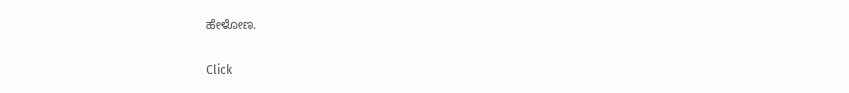ಹೇಳೋಣ.


Click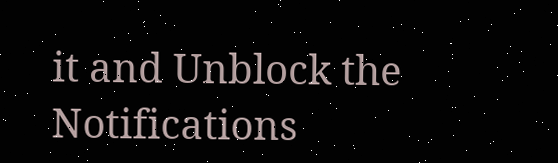it and Unblock the Notifications